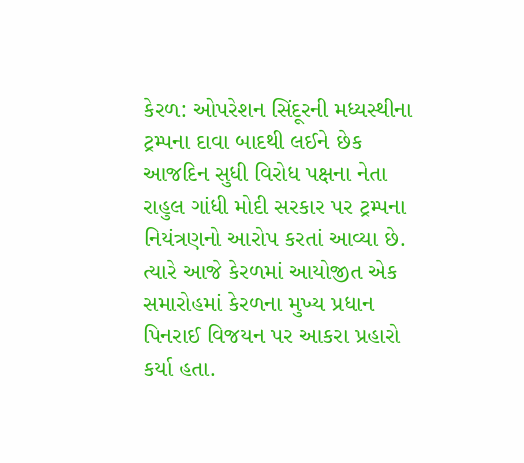કેરળ: ઓપરેશન સિંદૂરની મધ્યસ્થીના ટ્રમ્પના દાવા બાદથી લઈને છેક આજદિન સુધી વિરોધ પક્ષના નેતા રાહુલ ગાંધી મોદી સરકાર પર ટ્રમ્પના નિયંત્રણનો આરોપ કરતાં આવ્યા છે. ત્યારે આજે કેરળમાં આયોજીત એક સમારોહમાં કેરળના મુખ્ય પ્રધાન પિનરાઈ વિજયન પર આકરા પ્રહારો કર્યા હતા.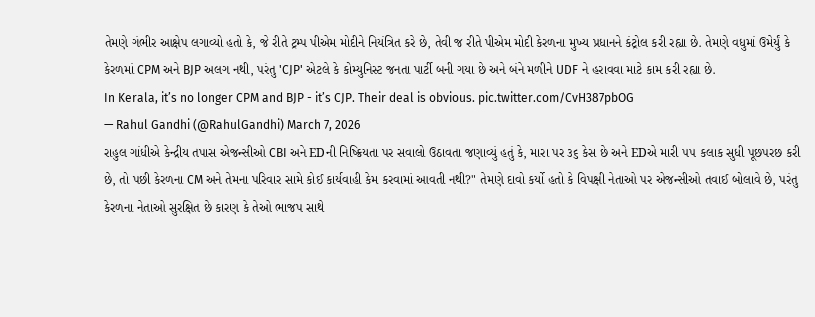તેમણે ગંભીર આક્ષેપ લગાવ્યો હતો કે, જે રીતે ટ્રમ્પ પીએમ મોદીને નિયંત્રિત કરે છે, તેવી જ રીતે પીએમ મોદી કેરળના મુખ્ય પ્રધાનને કંટ્રોલ કરી રહ્યા છે. તેમણે વધુમાં ઉમેર્યું કે કેરળમાં CPM અને BJP અલગ નથી, પરંતુ 'CJP' એટલે કે કોમ્યુનિસ્ટ જનતા પાર્ટી બની ગયા છે અને બંને મળીને UDF ને હરાવવા માટે કામ કરી રહ્યા છે.
In Kerala, it’s no longer CPM and BJP - it’s CJP. Their deal is obvious. pic.twitter.com/CvH387pbOG
— Rahul Gandhi (@RahulGandhi) March 7, 2026
રાહુલ ગાંધીએ કેન્દ્રીય તપાસ એજન્સીઓ CBI અને EDની નિષ્ક્રિયતા પર સવાલો ઉઠાવતા જણાવ્યું હતું કે, મારા પર ૩૬ કેસ છે અને EDએ મારી ૫૫ કલાક સુધી પૂછપરછ કરી છે, તો પછી કેરળના CM અને તેમના પરિવાર સામે કોઈ કાર્યવાહી કેમ કરવામાં આવતી નથી?" તેમણે દાવો કર્યો હતો કે વિપક્ષી નેતાઓ પર એજન્સીઓ તવાઈ બોલાવે છે, પરંતુ કેરળના નેતાઓ સુરક્ષિત છે કારણ કે તેઓ ભાજપ સાથે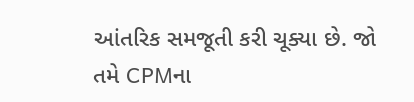આંતરિક સમજૂતી કરી ચૂક્યા છે. જો તમે CPMના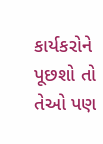કાર્યકરોને પૂછશો તો તેઓ પણ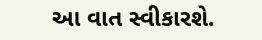આ વાત સ્વીકારશે.